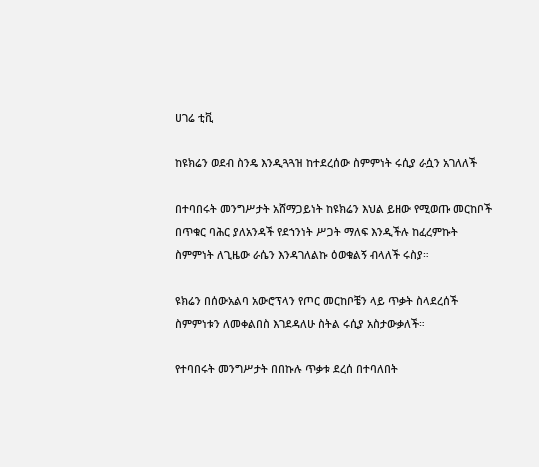ሀገሬ ቲቪ

ከዩክሬን ወደብ ስንዴ እንዲጓጓዝ ከተደረሰው ስምምነት ሩሲያ ራሷን አገለለች

በተባበሩት መንግሥታት አሸማጋይነት ከዩክሬን እህል ይዘው የሚወጡ መርከቦች በጥቁር ባሕር ያለአንዳች የደኀንነት ሥጋት ማለፍ እንዲችሉ ከፈረምኩት ስምምነት ለጊዜው ራሴን እንዳገለልኩ ዕወቁልኝ ብላለች ሩስያ።

ዩክሬን በሰውአልባ አውሮፕላን የጦር መርከቦቼን ላይ ጥቃት ስላደረሰች ስምምነቱን ለመቀልበስ እገደዳለሁ ስትል ሩሲያ አስታውቃለች።

የተባበሩት መንግሥታት በበኩሉ ጥቃቱ ደረሰ በተባለበት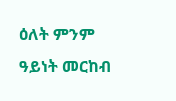ዕለት ምንም ዓይነት መርከብ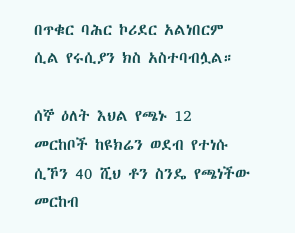በጥቁር ባሕር ኮሪደር አልነበርም ሲል የሩሲያን ክስ አስተባብሏል።

ሰኞ ዕለት እህል የጫኑ 12 መርከቦች ከዩክሬን ወደብ የተነሱ ሲኾን 40 ሺህ ቶን ስንዴ የጫነችው መርከብ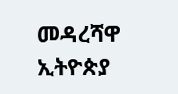መዳረሻዋ ኢትዮጵያ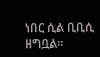ነበር ሲል ቢቢሲ ዘግቧል።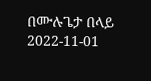በሙሉጌታ በላይ
2022-11-01